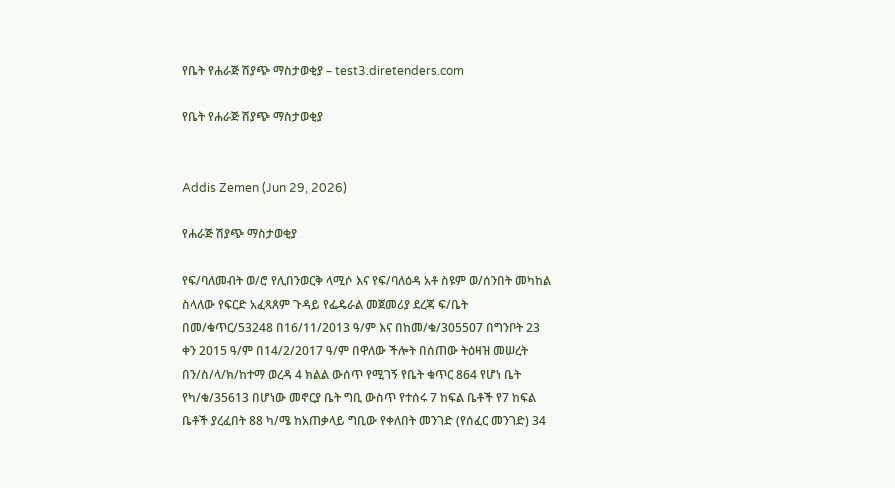የቤት የሐራጅ ሽያጭ ማስታወቂያ – test3.diretenders.com

የቤት የሐራጅ ሽያጭ ማስታወቂያ


Addis Zemen (Jun 29, 2026)

የሐራጅ ሽያጭ ማስታወቂያ

የፍ/ባለመብት ወ/ሮ የሊበንወርቅ ላሚሶ እና የፍ/ባለዕዳ አቶ ስዩም ወ/ሰንበት መካከል ስላለው የፍርድ አፈጻጸም ጉዳይ የፌዴራል መጀመሪያ ደረጃ ፍ/ቤት በመ/ቁጥር/53248 በ16/11/2013 ዓ/ም እና በከመ/ቁ/305507 በግንቦት 23 ቀን 2015 ዓ/ም በ14/2/2017 ዓ/ም በዋለው ችሎት በሰጠው ትዕዛዝ መሠረት በን/ስ/ላ/ክ/ከተማ ወረዳ 4 ክልል ውሰጥ የሚገኝ የቤት ቁጥር 864 የሆነ ቤት የካ/ቁ/35613 በሆነው መኖርያ ቤት ግቢ ውስጥ የተሰሩ 7 ከፍል ቤቶች የ7 ከፍል ቤቶች ያረፈበት 88 ካ/ሜ ከአጠቃላይ ግቢው የቀለበት መንገድ (የሰፈር መንገድ) 34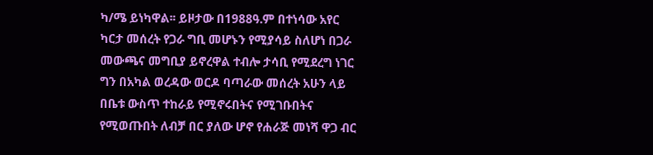ካ/ሜ ይነካዋል፡፡ ይዞታው በ1988ዓ.ም በተነሳው አየር ካርታ መሰረት የጋራ ግቢ መሆኑን የሚያሳይ ስለሆነ በጋራ መውጫና መግቢያ ይኖረዋል ተብሎ ታሳቢ የሚደረግ ነገር ግን በአካል ወረዳው ወርዶ ባጣራው መሰረት አሁን ላይ በቤቱ ውስጥ ተከራይ የሚኖሩበትና የሚገቡበትና የሚወጡበት ለብቻ በር ያለው ሆኖ የሐራጅ መነሻ ዋጋ ብር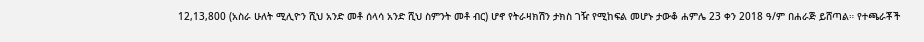12,13,800 (አስራ ሁለት ሚሊዮን ሺህ አንድ መቶ ሰላሳ አንድ ሺህ ስምንት መቶ ብር) ሆኖ የትራዛክሽን ታክስ ገዥ የሚከፍል መሆኑ ታውቆ ሐምሌ 23 ቀን 2018 ዓ/ም በሐራጅ ይሸጣል። የተጫራቾች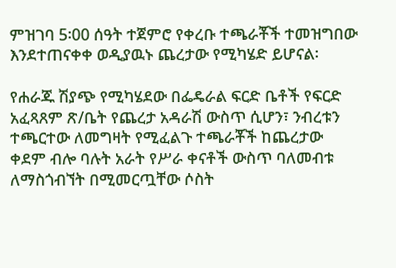ምዝገባ 5፡00 ሰዓት ተጀምሮ የቀረቡ ተጫራቾች ተመዝግበው እንደተጠናቀቀ ወዲያዉኑ ጨረታው የሚካሄድ ይሆናል፡

የሐራጁ ሽያጭ የሚካሄደው በፌዴራል ፍርድ ቤቶች የፍርድ አፈጻጸም ጽ/ቤት የጨረታ አዳራሽ ውስጥ ሲሆን፣ ንብረቱን ተጫርተው ለመግዛት የሚፈልጉ ተጫራቾች ከጨረታው ቀደም ብሎ ባሉት አራት የሥራ ቀናቶች ውስጥ ባለመብቱ ለማስጎብኘት በሚመርጧቸው ሶስት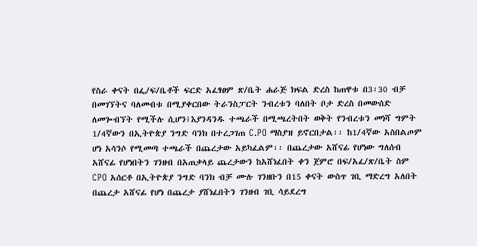የስራ ቀናት በፌ/ፍ/ቤቶች ፍርድ አፈፃፀም ጽ/ቤት ሐራጅ ክፍል ድረስ ከጠዋቱ በ3፡30 ብቻ በመገኘትና ባለመብቱ በሚያቀርበው ትራንስፓርት ንብረቱን ባለበት ቦታ ድረስ በመውሰድ ለመጐብኘት የሚችሉ ሲሆን፤እያንዳንዱ ተጫራች በሚጫረትበት ወቅት የንብረቱን መነሻ ግምት 1/4ኛውን በኢትዮጵያ ንግድ ባንክ በተረጋገጠ C.PO ማስያዝ ይኖርበታል፡፡ ከ1/4ኛው አስበልጦም ሆነ አሳንሶ የሚመጣ ተጫራች በጨረታው አይካፈልም፡፡ በጨረታው አሸናፊ የሆነው ግለሰብ አሸናፊ የሆነበትን ገንዘብ በአጠቃላይ ጨረታውን ከአሸነፈበት ቀን ጀምሮ በፍ/አፈ/ጽ/ቤት ስም CPO አሰርቶ በኢትዮጵያ ንግድ ባንክ ብቻ ሙሉ ገንዘቡን በ15 ቀናት ውስጥ ገቢ ማድረግ አለበት በጨረታ አሸናፊ የሆነ በጨረታ ያሸነፈበትን ገንዘብ ገቢ ሳይደረግ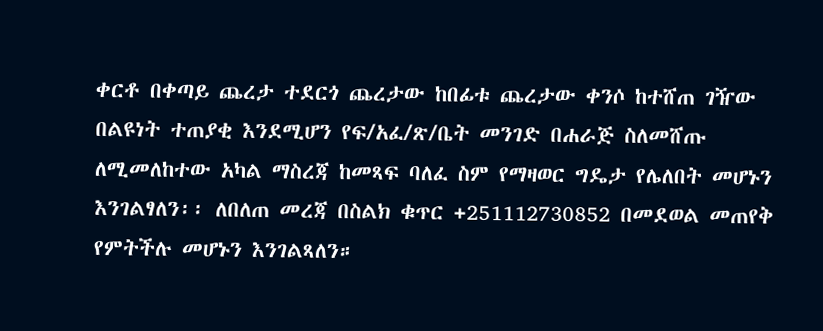ቀርቶ በቀጣይ ጨረታ ተደርጎ ጨረታው ከበፊቱ ጨረታው ቀንሶ ከተሸጠ ገዥው በልዩነት ተጠያቂ እንደሚሆን የፍ/አፈ/ጽ/ቤት መንገድ በሐራጅ ስለመሸጡ ለሚመለከተው አካል ማስረጃ ከመጻፍ ባለፈ ስም የማዛወር ግዴታ የሌለበት መሆኑን እንገልፃለን፡፡ ለበለጠ መረጃ በስልክ ቁጥር +251112730852 በመደወል መጠየቅ የምትችሉ መሆኑን እንገልጻለን።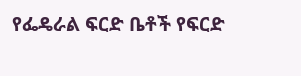የፌዴራል ፍርድ ቤቶች የፍርድ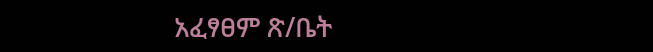አፈፃፀም ጽ/ቤት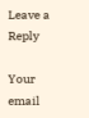Leave a Reply

Your email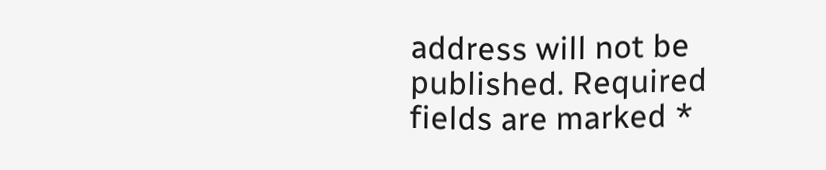address will not be published. Required fields are marked *